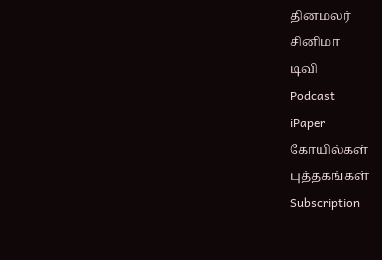தினமலர்
சினிமா
டிவி
Podcast
iPaper
கோயில்கள்
புத்தகங்கள்
Subscription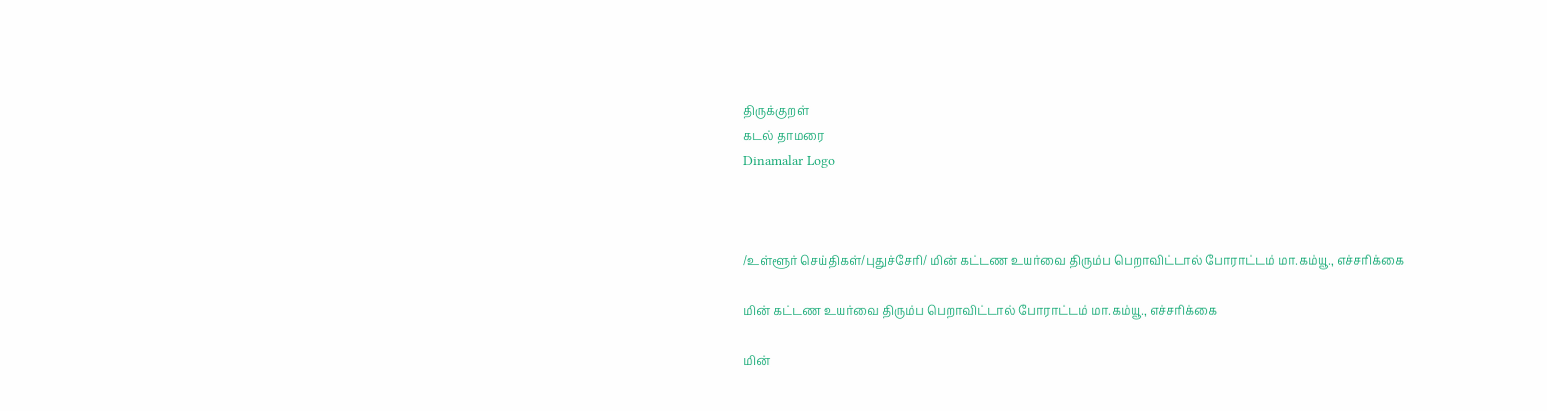திருக்குறள்
கடல் தாமரை
Dinamalar Logo



/உள்ளூர் செய்திகள்/புதுச்சேரி/ மின் கட்டண உயர்வை திரும்ப பெறாவிட்டால் போராட்டம் மா.கம்யூ., எச்சரிக்கை

மின் கட்டண உயர்வை திரும்ப பெறாவிட்டால் போராட்டம் மா.கம்யூ., எச்சரிக்கை

மின்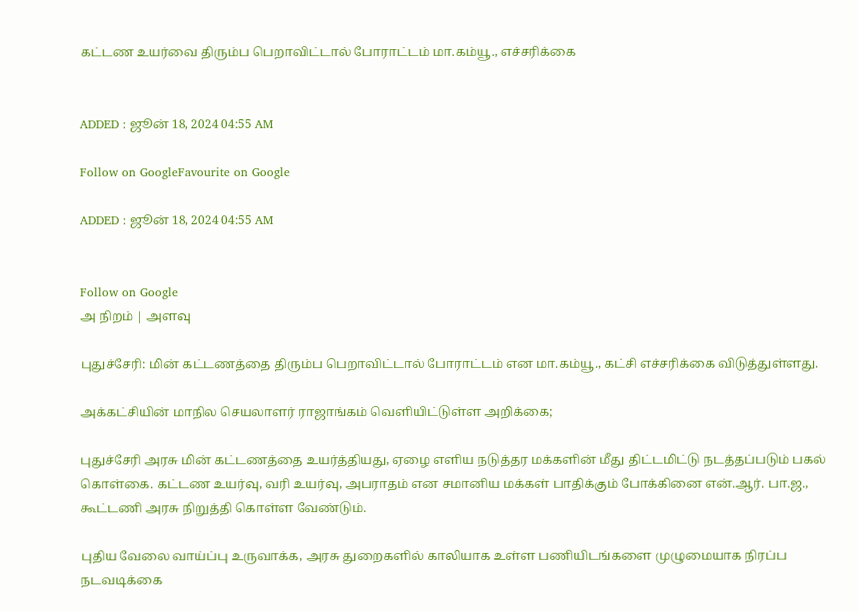கட்டண உயர்வை திரும்ப பெறாவிட்டால் போராட்டம் மா.கம்யூ., எச்சரிக்கை


ADDED : ஜூன் 18, 2024 04:55 AM

Follow on GoogleFavourite on Google

ADDED : ஜூன் 18, 2024 04:55 AM


Follow on Google
அ நிறம் | அளவு

புதுச்சேரி: மின் கட்டணத்தை திரும்ப பெறாவிட்டால் போராட்டம் என மா.கம்யூ., கட்சி எச்சரிக்கை விடுத்துள்ளது.

அக்கட்சியின் மாநில செயலாளர் ராஜாங்கம் வெளியிட்டுள்ள அறிக்கை;

புதுச்சேரி அரசு மின் கட்டணத்தை உயர்த்தியது, ஏழை எளிய நடுத்தர மக்களின் மீது திட்டமிட்டு நடத்தப்படும் பகல் கொள்கை. கட்டண உயர்வு, வரி உயர்வு, அபராதம் என சமானிய மக்கள் பாதிக்கும் போக்கினை என்.ஆர். பா.ஜ., கூட்டணி அரசு நிறுத்தி கொள்ள வேண்டும்.

புதிய வேலை வாய்ப்பு உருவாக்க, அரசு துறைகளில் காலியாக உள்ள பணியிடங்களை முழுமையாக நிரப்ப நடவடிக்கை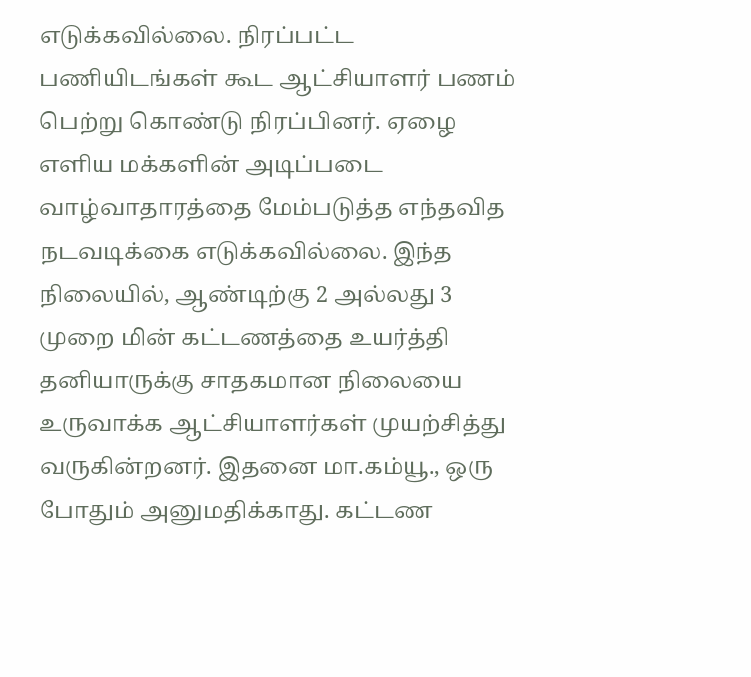எடுக்கவில்லை. நிரப்பட்ட பணியிடங்கள் கூட ஆட்சியாளர் பணம் பெற்று கொண்டு நிரப்பினர். ஏழை எளிய மக்களின் அடிப்படை வாழ்வாதாரத்தை மேம்படுத்த எந்தவித நடவடிக்கை எடுக்கவில்லை. இந்த நிலையில், ஆண்டிற்கு 2 அல்லது 3 முறை மின் கட்டணத்தை உயர்த்தி தனியாருக்கு சாதகமான நிலையை உருவாக்க ஆட்சியாளர்கள் முயற்சித்து வருகின்றனர். இதனை மா.கம்யூ., ஒரு போதும் அனுமதிக்காது. கட்டண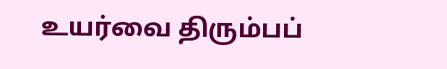உயர்வை திரும்பப்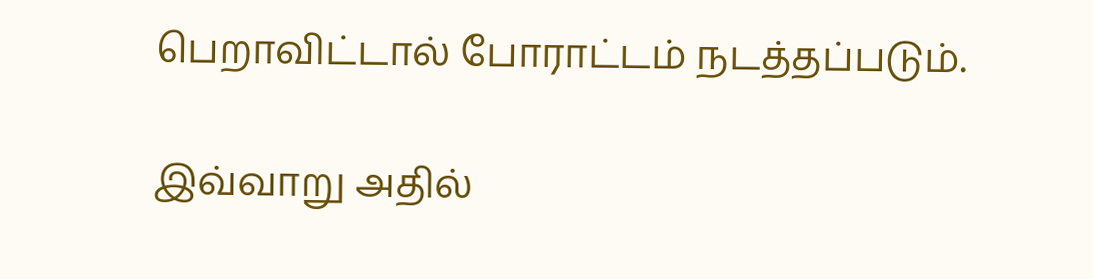பெறாவிட்டால் போராட்டம் நடத்தப்படும்.

இவ்வாறு அதில்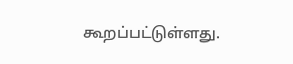கூறப்பட்டுள்ளது.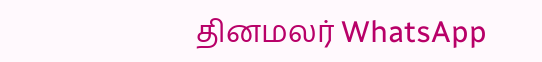தினமலர் WhatsApp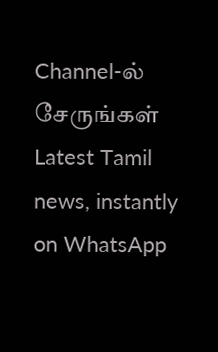Channel-ல் சேருங்கள்
Latest Tamil news, instantly on WhatsApp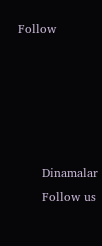Follow





      Dinamalar
      Follow us